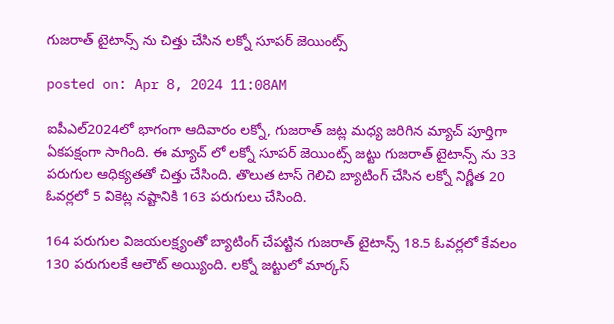గుజరాత్ టైటాన్స్ ను చిత్తు చేసిన లక్నో సూపర్ జెయింట్స్

posted on: Apr 8, 2024 11:08AM

ఐపీఎల్2024లో భాగంగా ఆదివారం లక్నో, గుజరాత్ జట్ల మధ్య జరిగిన మ్యాచ్ పూర్తిగా ఏకపక్షంగా సాగింది. ఈ మ్యాచ్ లో లక్నో సూపర్ జెయింట్స్ జట్టు గుజరాత్ టైటాన్స్ ను 33 పరుగుల ఆధిక్యతతో చిత్తు చేసింది. తొలుత టాస్ గెలిచి బ్యాటింగ్ చేసిన లక్నో నిర్ణీత 20 ఓవర్లలో 5 వికెట్ల నష్టానికి 163 పరుగులు చేసింది.

164 పరుగుల విజయలక్ష్యంతో బ్యాటింగ్ చేపట్టిన గుజరాత్ టైటాన్స్ 18.5 ఓవర్లలో కేవలం 130 పరుగులకే ఆలౌట్ అయ్యింది. లక్నో జట్టులో మార్కస్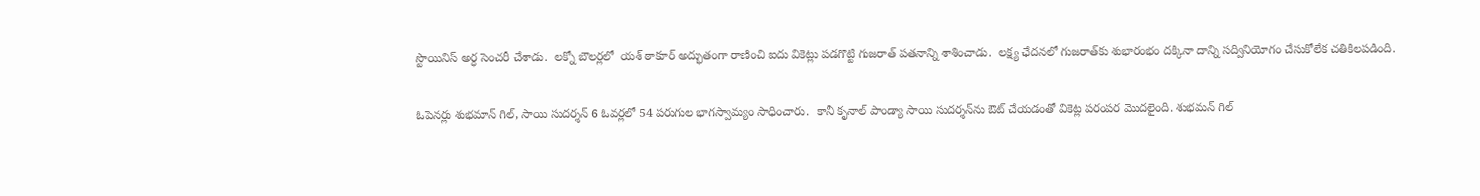స్టొయినిస్ అర్ధ సెంచరీ చేశాడు.  లక్నో బౌలర్లలో  యశ్ ఠాకూర్ అద్భుతంగా రాణించి ఐదు వికెట్లు పడగొట్టి గుజరాత్ పతనాన్ని శాశించాడు.  లక్ష్య ఛేదనలో గుజరాత్‌కు శుభారంభం దక్కినా దాన్ని సద్వినియోగం చేసుకోలేక చతికిలపడింది.

ఓపెనర్లు శుభమాన్ గిల్, సాయి సుదర్శన్ 6 ఓవర్లలో 54 పరుగుల భాగస్వామ్యం సాధించారు.  కానీ కృనాల్ పాండ్యా సాయి సుదర్శన్‌ను ఔట్ చేయడంతో వికెట్ల పరంపర మొదలైంది. శుభమన్ గిల్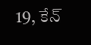19, కేన్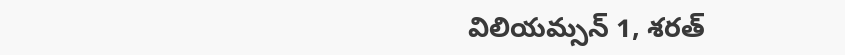విలియమ్సన్ 1, శరత్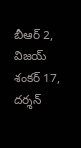బీఆర్ 2, విజయ్ శంకర్ 17, దర్శన్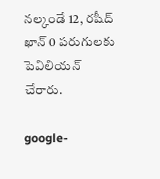నల్కండే 12, రషీద్ ఖాన్ 0 పరుగులకు పెవిలియన్ చేరారు.

google-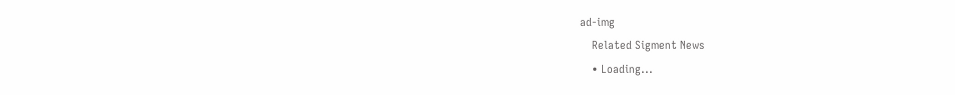ad-img
    Related Sigment News
    • Loading...